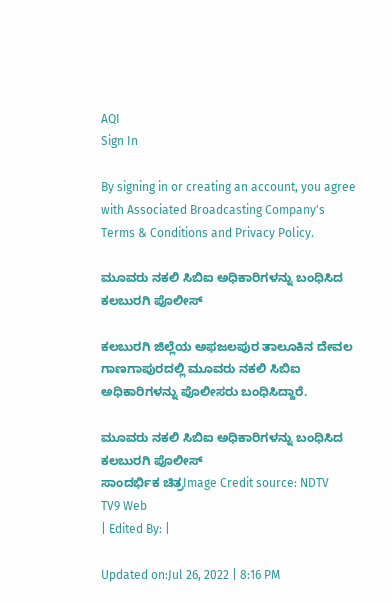AQI
Sign In

By signing in or creating an account, you agree with Associated Broadcasting Company's Terms & Conditions and Privacy Policy.

ಮೂವರು ನಕಲಿ ಸಿಬಿಐ ಅಧಿಕಾರಿಗಳನ್ನು ಬಂಧಿಸಿದ ಕಲಬುರಗಿ ಪೊಲೀಸ್

ಕಲಬುರಗಿ ಜಿಲ್ಲೆಯ ಅಫಜಲಪುರ ತಾಲೂಕಿನ ದೇವಲ ಗಾಣಗಾಪುರದಲ್ಲಿ ಮೂವರು ನಕಲಿ ಸಿಬಿಐ ಅಧಿಕಾರಿಗಳನ್ನು ಪೊಲೀಸರು ಬಂಧಿಸಿದ್ದಾರೆ.

ಮೂವರು ನಕಲಿ ಸಿಬಿಐ ಅಧಿಕಾರಿಗಳನ್ನು ಬಂಧಿಸಿದ ಕಲಬುರಗಿ ಪೊಲೀಸ್
ಸಾಂದರ್ಭಿಕ ಚಿತ್ರImage Credit source: NDTV
TV9 Web
| Edited By: |

Updated on:Jul 26, 2022 | 8:16 PM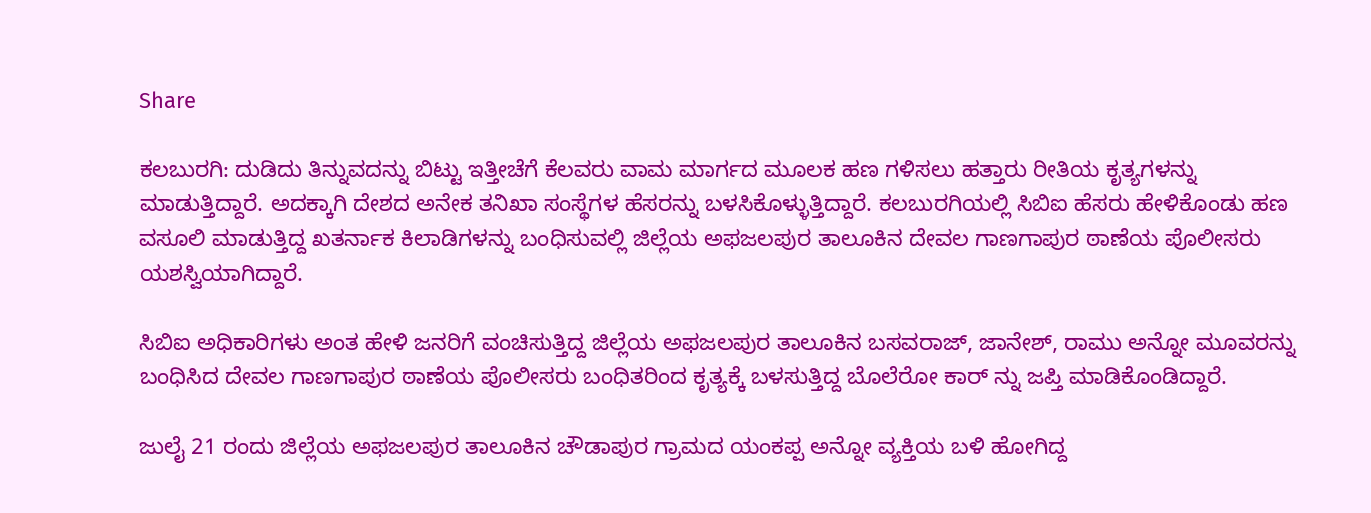Share

ಕಲಬುರಗಿ: ದುಡಿದು ತಿನ್ನುವದನ್ನು ಬಿಟ್ಟು ಇತ್ತೀಚೆಗೆ ಕೆಲವರು ವಾಮ ಮಾರ್ಗದ ಮೂಲಕ ಹಣ ಗಳಿಸಲು ಹತ್ತಾರು ರೀತಿಯ ಕೃತ್ಯಗಳನ್ನು ಮಾಡುತ್ತಿದ್ದಾರೆ. ಅದಕ್ಕಾಗಿ ದೇಶದ ಅನೇಕ ತನಿಖಾ ಸಂಸ್ಥೆಗಳ ಹೆಸರನ್ನು ಬಳಸಿಕೊಳ್ಳುತ್ತಿದ್ದಾರೆ. ಕಲಬುರಗಿಯಲ್ಲಿ ಸಿಬಿಐ ಹೆಸರು ಹೇಳಿಕೊಂಡು ಹಣ ವಸೂಲಿ ಮಾಡುತ್ತಿದ್ದ ಖತರ್ನಾಕ ಕಿಲಾಡಿಗಳನ್ನು ಬಂಧಿಸುವಲ್ಲಿ ಜಿಲ್ಲೆಯ ಅಫಜಲಪುರ ತಾಲೂಕಿನ ದೇವಲ ಗಾಣಗಾಪುರ ಠಾಣೆಯ ಪೊಲೀಸರು ಯಶಸ್ವಿಯಾಗಿದ್ದಾರೆ.

ಸಿಬಿಐ ಅಧಿಕಾರಿಗಳು ಅಂತ ಹೇಳಿ ಜನರಿಗೆ ವಂಚಿಸುತ್ತಿದ್ದ ಜಿಲ್ಲೆಯ ಅಫಜಲಪುರ ತಾಲೂಕಿನ ಬಸವರಾಜ್, ಜಾನೇಶ್, ರಾಮು ಅನ್ನೋ ಮೂವರನ್ನು ಬಂಧಿಸಿದ ದೇವಲ ಗಾಣಗಾಪುರ ಠಾಣೆಯ ಪೊಲೀಸರು ಬಂಧಿತರಿಂದ ಕೃತ್ಯಕ್ಕೆ ಬಳಸುತ್ತಿದ್ದ ಬೊಲೆರೋ ಕಾರ್ ನ್ನು ಜಪ್ತಿ ಮಾಡಿಕೊಂಡಿದ್ದಾರೆ.

ಜುಲೈ 21 ರಂದು ಜಿಲ್ಲೆಯ ಅಫಜಲಪುರ ತಾಲೂಕಿನ ಚೌಡಾಪುರ ಗ್ರಾಮದ ಯಂಕಪ್ಪ ಅನ್ನೋ ವ್ಯಕ್ತಿಯ ಬಳಿ ಹೋಗಿದ್ದ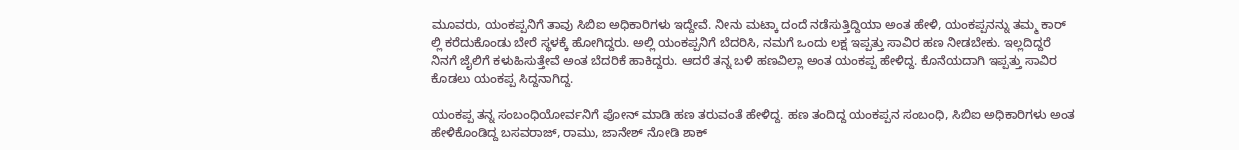ಮೂವರು, ಯಂಕಪ್ಪನಿಗೆ ತಾವು ಸಿಬಿಐ ಅಧಿಕಾರಿಗಳು ಇದ್ದೇವೆ. ನೀನು ಮಟ್ಕಾ ದಂದೆ ನಡೆಸುತ್ತಿದ್ದಿಯಾ ಅಂತ ಹೇಳಿ, ಯಂಕಪ್ಪನನ್ನು ತಮ್ಮ ಕಾರ್ ಲ್ಲಿ ಕರೆದುಕೊಂಡು ಬೇರೆ ಸ್ಥಳಕ್ಕೆ ಹೋಗಿದ್ದರು. ಅಲ್ಲಿ ಯಂಕಪ್ಪನಿಗೆ ಬೆದರಿಸಿ, ನಮಗೆ ಒಂದು ಲಕ್ಷ ಇಪ್ಪತ್ತು ಸಾವಿರ ಹಣ ನೀಡಬೇಕು. ಇಲ್ಲದಿದ್ದರೆ ನಿನಗೆ ಜೈಲಿಗೆ ಕಳುಹಿಸುತ್ತೇವೆ ಅಂತ ಬೆದರಿಕೆ ಹಾಕಿದ್ದರು. ಆದರೆ ತನ್ನ ಬಳಿ ಹಣವಿಲ್ಲಾ ಅಂತ ಯಂಕಪ್ಪ ಹೇಳಿದ್ದ. ಕೊನೆಯದಾಗಿ ಇಪ್ಪತ್ತು ಸಾವಿರ ಕೊಡಲು ಯಂಕಪ್ಪ ಸಿದ್ದನಾಗಿದ್ದ.

ಯಂಕಪ್ಪ ತನ್ನ ಸಂಬಂಧಿಯೋರ್ವನಿಗೆ ಪೋನ್ ಮಾಡಿ ಹಣ ತರುವಂತೆ ಹೇಳಿದ್ದ. ಹಣ ತಂದಿದ್ದ ಯಂಕಪ್ಪನ ಸಂಬಂಧಿ, ಸಿಬಿಐ ಅಧಿಕಾರಿಗಳು ಅಂತ ಹೇಳಿಕೊಂಡಿದ್ದ ಬಸವರಾಜ್, ರಾಮು, ಜಾನೇಶ್ ನೋಡಿ ಶಾಕ್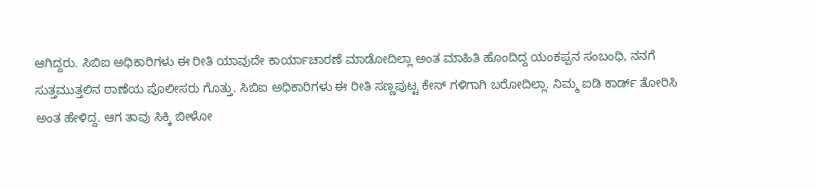ಆಗಿದ್ದರು. ಸಿಬಿಐ ಅಧಿಕಾರಿಗಳು ಈ ರೀತಿ ಯಾವುದೇ ಕಾರ್ಯಾಚಾರಣೆ ಮಾಡೋದಿಲ್ಲಾ ಅಂತ ಮಾಹಿತಿ ಹೊಂದಿದ್ದ ಯಂಕಪ್ಪನ ಸಂಬಂಧಿ, ನನಗೆ ಸುತ್ತಮುತ್ತಲಿನ ಠಾಣೆಯ ಪೊಲೀಸರು ಗೊತ್ತು. ಸಿಬಿಐ ಅಧಿಕಾರಿಗಳು ಈ ರೀತಿ ಸಣ್ಣಪುಟ್ಟ ಕೇಸ್ ಗಳಿಗಾಗಿ ಬರೋದಿಲ್ಲಾ. ನಿಮ್ಮ ಐಡಿ ಕಾರ್ಡ್ ತೋರಿಸಿ ಅಂತ ಹೇಳಿದ್ದ. ಆಗ ತಾವು ಸಿಕ್ಕಿ ಬೀಳೋ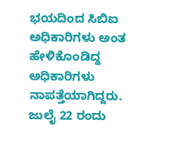ಭಯದಿಂದ ಸಿಬಿಐ ಅಧಿಕಾರಿಗಳು ಅಂತ ಹೇಳಿಕೊಂಡಿದ್ದ ಅಧಿಕಾರಿಗಳು ನಾಪತ್ತೆಯಾಗಿದ್ದರು. ಜುಲೈ 22 ರಂದು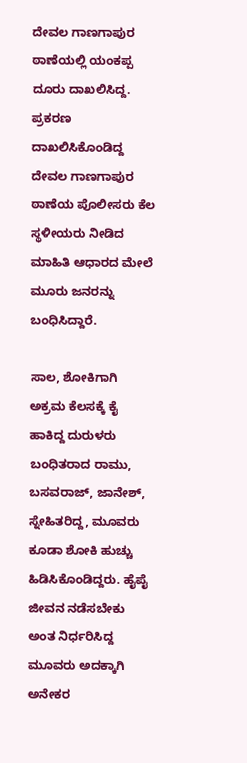ದೇವಲ ಗಾಣಗಾಪುರ ಠಾಣೆಯಲ್ಲಿ ಯಂಕಪ್ಪ ದೂರು ದಾಖಲಿಸಿದ್ದ. ಪ್ರಕರಣ ದಾಖಲಿಸಿಕೊಂಡಿದ್ದ ದೇವಲ ಗಾಣಗಾಪುರ ಠಾಣೆಯ ಪೊಲೀಸರು ಕೆಲ ಸ್ಥಳೀಯರು ನೀಡಿದ ಮಾಹಿತಿ ಆಧಾರದ ಮೇಲೆ ಮೂರು ಜನರನ್ನು ಬಂಧಿಸಿದ್ದಾರೆ.

ಸಾಲ, ಶೋಕಿಗಾಗಿ ಅಕ್ರಮ ಕೆಲಸಕ್ಕೆ ಕೈ ಹಾಕಿದ್ದ ದುರುಳರು ಬಂಧಿತರಾದ ರಾಮು, ಬಸವರಾಜ್, ಜಾನೇಶ್, ಸ್ನೇಹಿತರಿದ್ದ, ಮೂವರು ಕೂಡಾ ಶೋಕಿ ಹುಚ್ಚು ಹಿಡಿಸಿಕೊಂಡಿದ್ದರು. ಹೈಪೈ ಜೀವನ ನಡೆಸಬೇಕು ಅಂತ ನಿರ್ಧರಿಸಿದ್ದ ಮೂವರು ಅದಕ್ಕಾಗಿ ಅನೇಕರ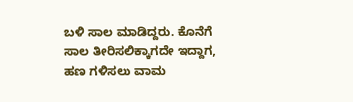ಬಳಿ ಸಾಲ ಮಾಡಿದ್ದರು. ಕೊನೆಗೆ ಸಾಲ ತೀರಿಸಲಿಕ್ಕಾಗದೇ ಇದ್ದಾಗ, ಹಣ ಗಳಿಸಲು ವಾಮ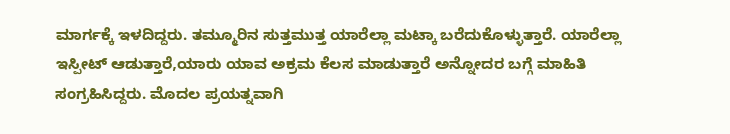ಮಾರ್ಗಕ್ಕೆ ಇಳದಿದ್ದರು. ತಮ್ಮೂರಿನ ಸುತ್ತಮುತ್ತ ಯಾರೆಲ್ಲಾ ಮಟ್ಕಾ ಬರೆದುಕೊಳ್ಳುತ್ತಾರೆ. ಯಾರೆಲ್ಲಾ ಇಸ್ಪೀಟ್ ಆಡುತ್ತಾರೆ,ಯಾರು ಯಾವ ಅಕ್ರಮ ಕೆಲಸ ಮಾಡುತ್ತಾರೆ ಅನ್ನೋದರ ಬಗ್ಗೆ ಮಾಹಿತಿ ಸಂಗ್ರಹಿಸಿದ್ದರು. ಮೊದಲ ಪ್ರಯತ್ನವಾಗಿ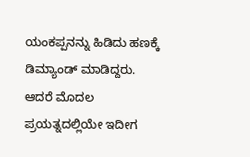ಯಂಕಪ್ಪನನ್ನು ಹಿಡಿದು ಹಣಕ್ಕೆ ಡಿಮ್ಯಾಂಡ್ ಮಾಡಿದ್ದರು. ಆದರೆ ಮೊದಲ ಪ್ರಯತ್ನದಲ್ಲಿಯೇ ಇದೀಗ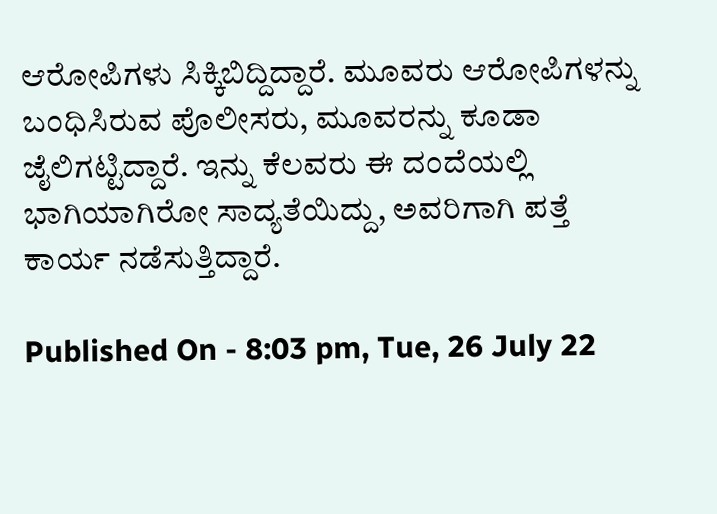ಆರೋಪಿಗಳು ಸಿಕ್ಕಿಬಿದ್ದಿದ್ದಾರೆ. ಮೂವರು ಆರೋಪಿಗಳನ್ನು ಬಂಧಿಸಿರುವ ಪೊಲೀಸರು, ಮೂವರನ್ನು ಕೂಡಾ ಜೈಲಿಗಟ್ಟಿದ್ದಾರೆ. ಇನ್ನು ಕೆಲವರು ಈ ದಂದೆಯಲ್ಲಿ ಭಾಗಿಯಾಗಿರೋ ಸಾದ್ಯತೆಯಿದ್ದು, ಅವರಿಗಾಗಿ ಪತ್ತೆ ಕಾರ್ಯ ನಡೆಸುತ್ತಿದ್ದಾರೆ.

Published On - 8:03 pm, Tue, 26 July 22